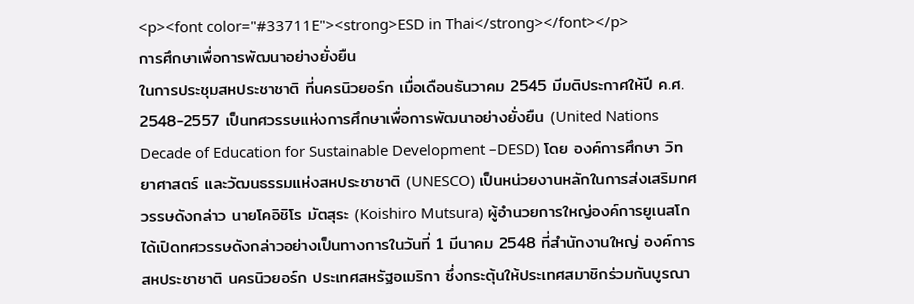<p><font color="#33711E"><strong>ESD in Thai</strong></font></p>
การศึกษาเพื่อการพัฒนาอย่างยั่งยืน
ในการประชุมสหประชาชาติ ที่นครนิวยอร์ก เมื่อเดือนธันวาคม 2545 มีมติประกาศให้ปี ค.ศ. 2548-2557 เป็นทศวรรษแห่งการศึกษาเพื่อการพัฒนาอย่างยั่งยืน (United Nations Decade of Education for Sustainable Development –DESD) โดย องค์การศึกษา วิทยาศาสตร์ และวัฒนธรรมแห่งสหประชาชาติ (UNESCO) เป็นหน่วยงานหลักในการส่งเสริมทศวรรษดังกล่าว นายโคอิชิโร มัตสุระ (Koishiro Mutsura) ผู้อำนวยการใหญ่องค์การยูเนสโก ได้เปิดทศวรรษดังกล่าวอย่างเป็นทางการในวันที่ 1 มีนาคม 2548 ที่สำนักงานใหญ่ องค์การสหประชาชาติ นครนิวยอร์ก ประเทศสหรัฐอเมริกา ซึ่งกระตุ้นให้ประเทศสมาชิกร่วมกันบูรณา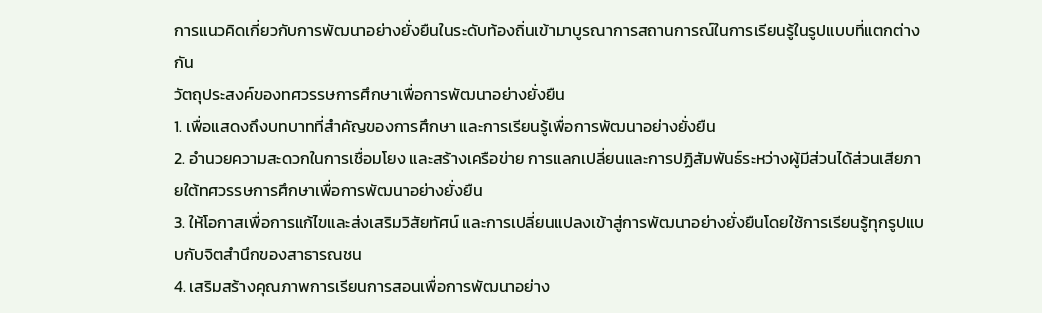การแนวคิดเกี่ยวกับการพัฒนาอย่างยั่งยืนในระดับท้องถิ่นเข้ามาบูรณาการสถานการณ์ในการเรียนรู้ในรูปแบบที่แตกต่างกัน
วัตถุประสงค์ของทศวรรษการศึกษาเพื่อการพัฒนาอย่างยั่งยืน
1. เพื่อแสดงถึงบทบาทที่สำคัญของการศึกษา และการเรียนรู้เพื่อการพัฒนาอย่างยั่งยืน
2. อำนวยความสะดวกในการเชื่อมโยง และสร้างเครือข่าย การแลกเปลี่ยนและการปฏิสัมพันธ์ระหว่างผู้มีส่วนได้ส่วนเสียภายใต้ทศวรรษการศึกษาเพื่อการพัฒนาอย่างยั่งยืน
3. ให้โอกาสเพื่อการแก้ไขและส่งเสริมวิสัยทัศน์ และการเปลี่ยนแปลงเข้าสู่การพัฒนาอย่างยั่งยืนโดยใช้การเรียนรู้ทุกรูปแบบกับจิตสำนึกของสาธารณชน
4. เสริมสร้างคุณภาพการเรียนการสอนเพื่อการพัฒนาอย่าง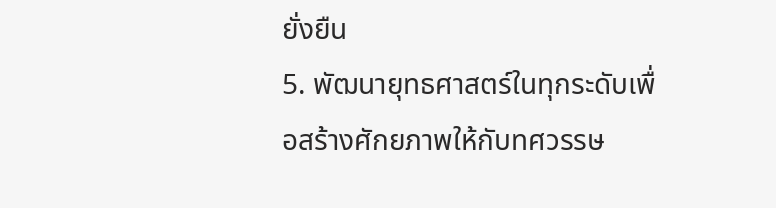ยั่งยืน
5. พัฒนายุทธศาสตร์ในทุกระดับเพื่อสร้างศักยภาพให้กับทศวรรษ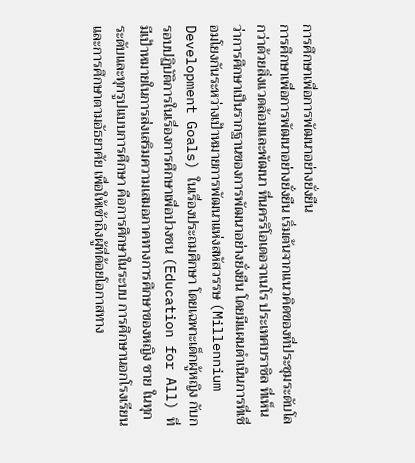การศึกษาเพื่อการพัฒนาอย่างยั่งยืน
การศึกษาเพื่อการพัฒนาอย่างยั่งยืน เริ่มต้นจากแนวคิดของที่ประชุมระดับโลกว่าด้วยสิ่งแวดล้อมและพัฒนา ที่นครริโอเดอจาเนโร ประเทศบราซิล ที่เห็นว่าการศึกษาเป็นรากฐานของการพัฒนาอย่างยั่งยืน โดยมีแผนดำเนินการที่เชื่อมโยงกันระหว่างเป้าหมายการพัฒนาแห่งสหัสวรรษ (Millennium Development Goals) ในเรื่องประถมศึกษา โดยเฉพาะเด็กผู้หญิง กับกรอบปฏิบัติการในเรื่องการศึกษาเพื่อปวงชน (Education for All) ที่มีเป้าหมายในการส่งเสริมความเสมอภาคทางการศึกษาของหญิง ชาย ในทุกระดับและทุกรูปแบบการศึกษา คือการศึกษาในระบบ การศึกษานอกโรงเรียน และการศึกษาตามอัธยาศัย เพื่อให้เข้าถึงผู้ที่ด้อยโอกาสทาง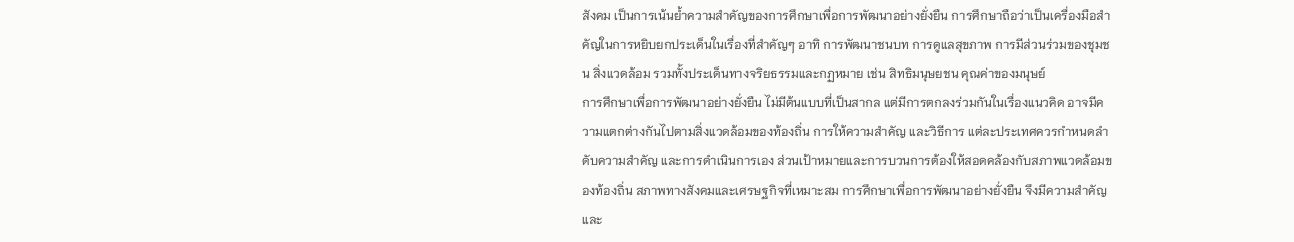สังคม เป็นการเน้นย้ำความสำคัญของการศึกษาเพื่อการพัฒนาอย่างยั่งยืน การศึกษาถือว่าเป็นเครื่องมือสำคัญในการหยิบยกประเด็นในเรื่องที่สำคัญๆ อาทิ การพัฒนาชนบท การดูแลสุขภาพ การมีส่วนร่วมของชุมชน สิ่งแวดล้อม รวมทั้งประเด็นทางจริยธรรมและกฏหมาย เช่น สิทธิมนุษยชน คุณค่าของมนุษย์
การศึกษาเพื่อการพัฒนาอย่างยั่งยืน ไม่มีต้นแบบที่เป็นสากล แต่มีการตกลงร่วมกันในเรื่องแนวคิด อาจมีความแตกต่างกันไปตามสิ่งแวดล้อมของท้องถิ่น การให้ความสำคัญ และวิธีการ แต่ละประเทศควรกำหนดลำดับความสำคัญ และการดำเนินการเอง ส่วนเป้าหมายและการบวนการต้องให้สอดคล้องกับสภาพแวดล้อมของท้องถิ่น สภาพทางสังคมและเศรษฐกิจที่เหมาะสม การศึกษาเพื่อการพัฒนาอย่างยั่งยืน จึงมีความสำคัญและ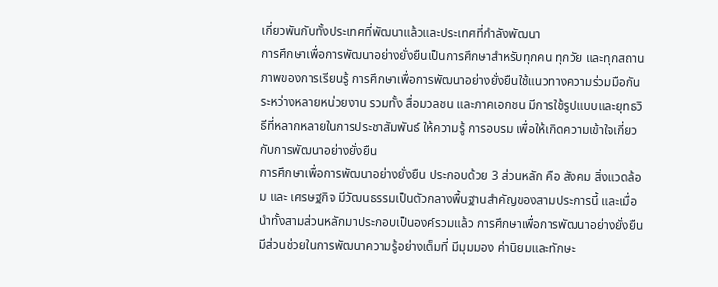เกี่ยวพันกับทั้งประเทศที่พัฒนาแล้วและประเทศที่กำลังพัฒนา
การศึกษาเพื่อการพัฒนาอย่างยั่งยืนเป็นการศึกษาสำหรับทุกคน ทุกวัย และทุกสถานภาพของการเรียนรู้ การศึกษาเพื่อการพัฒนาอย่างยั่งยืนใช้แนวทางความร่วมมือกันระหว่างหลายหน่วยงาน รวมทั้ง สื่อมวลชน และภาคเอกชน มีการใช้รูปแบบและยุทธวิธีที่หลากหลายในการประชาสัมพันธ์ ให้ความรู้ การอบรม เพื่อให้เกิดความเข้าใจเกี่ยวกับการพัฒนาอย่างยั่งยืน
การศึกษาเพื่อการพัฒนาอย่างยั่งยืน ประกอบด้วย 3 ส่วนหลัก คือ สังคม สิ่งแวดล้อม และ เศรษฐกิจ มีวัฒนธรรมเป็นตัวกลางพื้นฐานสำคัญของสามประการนี้ และเมื่อนำทั้งสามส่วนหลักมาประกอบเป็นองค์รวมแล้ว การศึกษาเพื่อการพัฒนาอย่างยั่งยืนมีส่วนช่วยในการพัฒนาความรู้อย่างเต็มที่ มีมุมมอง ค่านิยมและทักษะ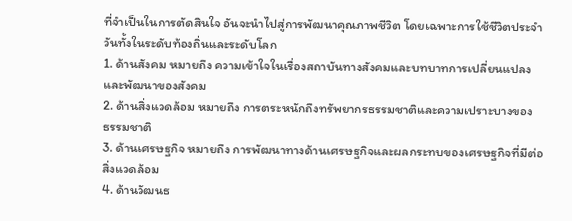ที่จำเป็นในการตัดสินใจ อันจะนำไปสู่การพัฒนาคุณภาพชีวิต โดยเฉพาะการใช้ชีวิตประจำวันทั้งในระดับท้องถิ่นและระดับโลก
1. ด้านสังคม หมายถึง ความเข้าใจในเรื่องสถาบันทางสังคมและบทบาทการเปลี่ยนแปลง
และพัฒนาของสังคม
2. ด้านสิ่งแวดล้อม หมายถึง การตระหนักถึงทรัพยากรธรรมชาติและความเปราะบางของ
ธรรมชาติ
3. ด้านเศรษฐกิจ หมายถึง การพัฒนาทางด้านเศรษฐกิจและผลกระทบของเศรษฐกิจที่มีต่อ
สิ่งแวดล้อม
4. ด้านวัฒนธ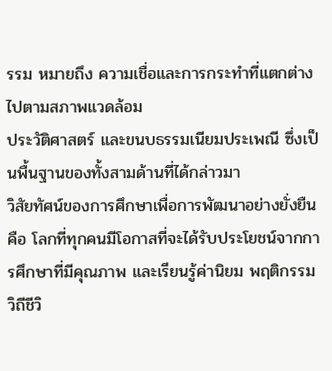รรม หมายถึง ความเชื่อและการกระทำที่แตกต่างไปตามสภาพแวดล้อม
ประวัติศาสตร์ และขนบธรรมเนียมประเพณี ซึ่งเป็นพื้นฐานของทั้งสามด้านที่ได้กล่าวมา
วิสัยทัศน์ของการศึกษาเพื่อการพัฒนาอย่างยั่งยืน คือ โลกที่ทุกคนมีโอกาสที่จะได้รับประโยชน์จากการศึกษาที่มีคุณภาพ และเรียนรู้ค่านิยม พฤติกรรม
วิถีชีวิ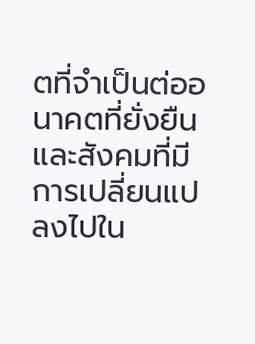ตที่จำเป็นต่ออนาคตที่ยั่งยืน และสังคมที่มีการเปลี่ยนแปลงไปใน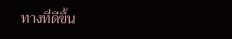ทางที่ดีขึ้น